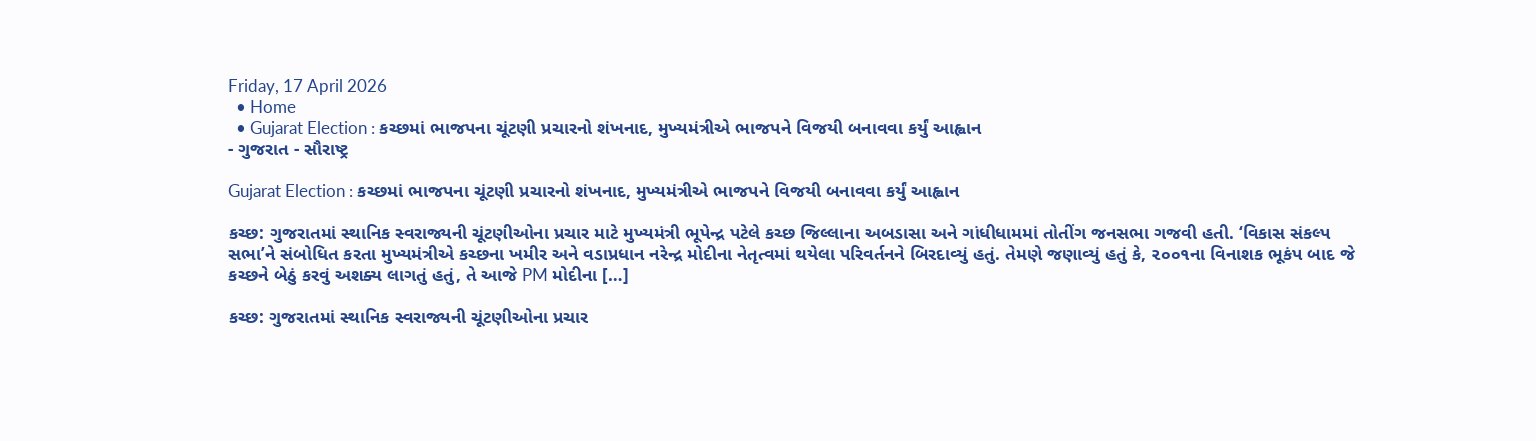Friday, 17 April 2026
  • Home
  • Gujarat Election : કચ્છમાં ભાજપના ચૂંટણી પ્રચારનો શંખનાદ, મુખ્યમંત્રીએ ભાજપને વિજયી બનાવવા કર્યું આહ્વાન
- ગુજરાત - સૌરાષ્ટ્ર

Gujarat Election : કચ્છમાં ભાજપના ચૂંટણી પ્રચારનો શંખનાદ, મુખ્યમંત્રીએ ભાજપને વિજયી બનાવવા કર્યું આહ્વાન

કચ્છ: ગુજરાતમાં સ્થાનિક સ્વરાજ્યની ચૂંટણીઓના પ્રચાર માટે મુખ્યમંત્રી ભૂપેન્દ્ર પટેલે કચ્છ જિલ્લાના અબડાસા અને ગાંધીધામમાં તોતીંગ જનસભા ગજવી હતી. ‘વિકાસ સંકલ્પ સભા’ને સંબોધિત કરતા મુખ્યમંત્રીએ કચ્છના ખમીર અને વડાપ્રધાન નરેન્દ્ર મોદીના નેતૃત્વમાં થયેલા પરિવર્તનને બિરદાવ્યું હતું. તેમણે જણાવ્યું હતું કે, ૨૦૦૧ના વિનાશક ભૂકંપ બાદ જે કચ્છને બેઠું કરવું અશક્ય લાગતું હતું, તે આજે PM મોદીના […]

કચ્છ: ગુજરાતમાં સ્થાનિક સ્વરાજ્યની ચૂંટણીઓના પ્રચાર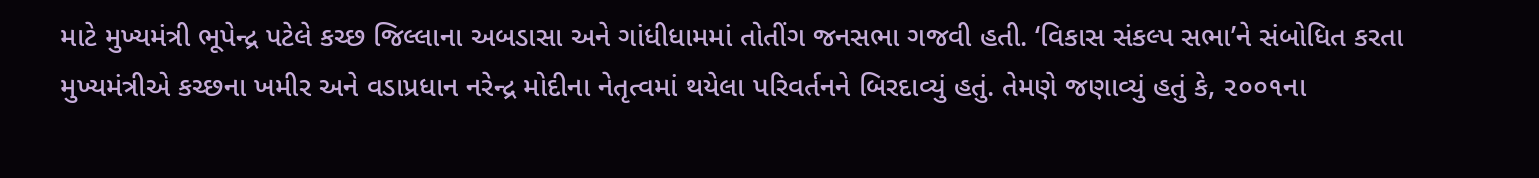માટે મુખ્યમંત્રી ભૂપેન્દ્ર પટેલે કચ્છ જિલ્લાના અબડાસા અને ગાંધીધામમાં તોતીંગ જનસભા ગજવી હતી. ‘વિકાસ સંકલ્પ સભા’ને સંબોધિત કરતા મુખ્યમંત્રીએ કચ્છના ખમીર અને વડાપ્રધાન નરેન્દ્ર મોદીના નેતૃત્વમાં થયેલા પરિવર્તનને બિરદાવ્યું હતું. તેમણે જણાવ્યું હતું કે, ૨૦૦૧ના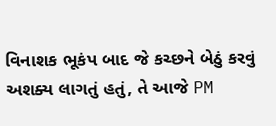વિનાશક ભૂકંપ બાદ જે કચ્છને બેઠું કરવું અશક્ય લાગતું હતું, તે આજે PM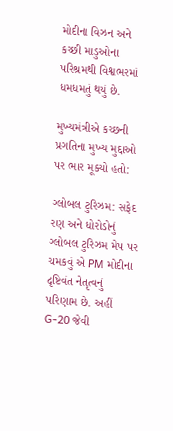મોદીના વિઝન અને કચ્છી માડુઓના પરિશ્રમથી વિશ્વભરમાં ધમધમતું થયું છે.

મુખ્યમંત્રીએ કચ્છની પ્રગતિના મુખ્ય મુદ્દાઓ પર ભાર મૂક્યો હતો:

ગ્લોબલ ટુરિઝમ: સફેદ રણ અને ધોરોડોનું ગ્લોબલ ટુરિઝમ મેપ પર ચમકવું એ PM મોદીના દૃષ્ટિવંત નેતૃત્વનું પરિણામ છે. અહીં G-20 જેવી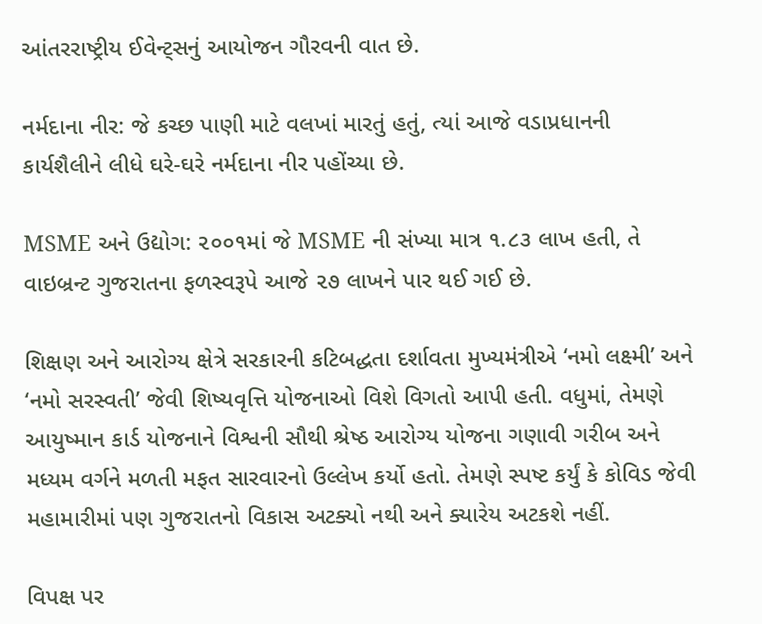આંતરરાષ્ટ્રીય ઈવેન્ટ્સનું આયોજન ગૌરવની વાત છે.

નર્મદાના નીર: જે કચ્છ પાણી માટે વલખાં મારતું હતું, ત્યાં આજે વડાપ્રધાનની કાર્યશૈલીને લીધે ઘરે-ઘરે નર્મદાના નીર પહોંચ્યા છે.

MSME અને ઉદ્યોગ: ૨૦૦૧માં જે MSME ની સંખ્યા માત્ર ૧.૮૩ લાખ હતી, તે વાઇબ્રન્ટ ગુજરાતના ફળસ્વરૂપે આજે ૨૭ લાખને પાર થઈ ગઈ છે.

શિક્ષણ અને આરોગ્ય ક્ષેત્રે સરકારની કટિબદ્ધતા દર્શાવતા મુખ્યમંત્રીએ ‘નમો લક્ષ્મી’ અને ‘નમો સરસ્વતી’ જેવી શિષ્યવૃત્તિ યોજનાઓ વિશે વિગતો આપી હતી. વધુમાં, તેમણે આયુષ્માન કાર્ડ યોજનાને વિશ્વની સૌથી શ્રેષ્ઠ આરોગ્ય યોજના ગણાવી ગરીબ અને મધ્યમ વર્ગને મળતી મફત સારવારનો ઉલ્લેખ કર્યો હતો. તેમણે સ્પષ્ટ કર્યું કે કોવિડ જેવી મહામારીમાં પણ ગુજરાતનો વિકાસ અટક્યો નથી અને ક્યારેય અટકશે નહીં.

વિપક્ષ પર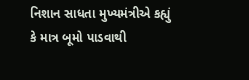નિશાન સાધતા મુખ્યમંત્રીએ કહ્યું કે માત્ર બૂમો પાડવાથી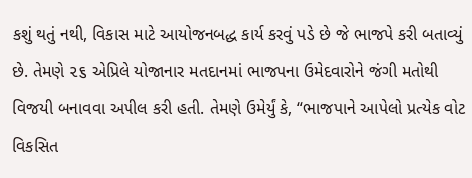કશું થતું નથી, વિકાસ માટે આયોજનબદ્ધ કાર્ય કરવું પડે છે જે ભાજપે કરી બતાવ્યું છે. તેમણે ૨૬ એપ્રિલે યોજાનાર મતદાનમાં ભાજપના ઉમેદવારોને જંગી મતોથી વિજયી બનાવવા અપીલ કરી હતી. તેમણે ઉમેર્યું કે, “ભાજપાને આપેલો પ્રત્યેક વોટ વિકસિત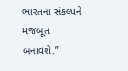ભારતના સંકલ્પને મજબૂત બનાવશે.”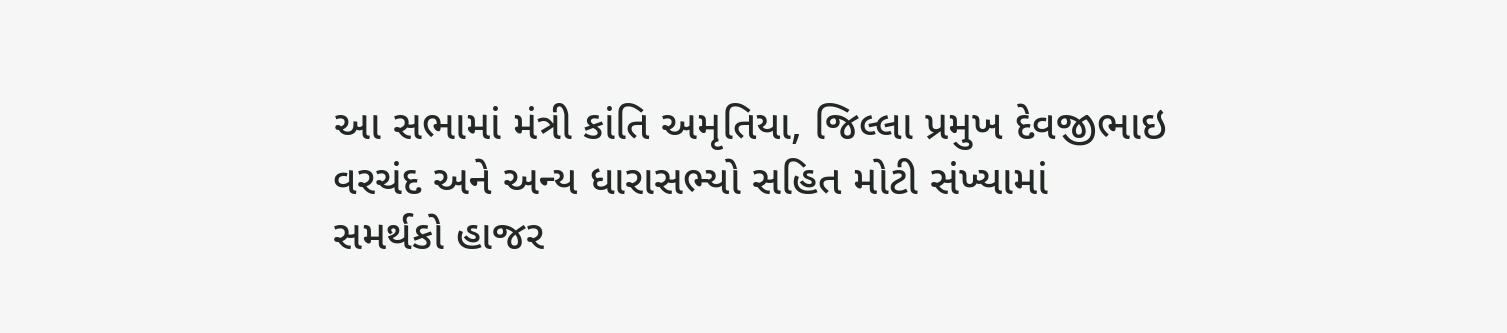આ સભામાં મંત્રી કાંતિ અમૃતિયા, જિલ્લા પ્રમુખ દેવજીભાઇ વરચંદ અને અન્ય ધારાસભ્યો સહિત મોટી સંખ્યામાં સમર્થકો હાજર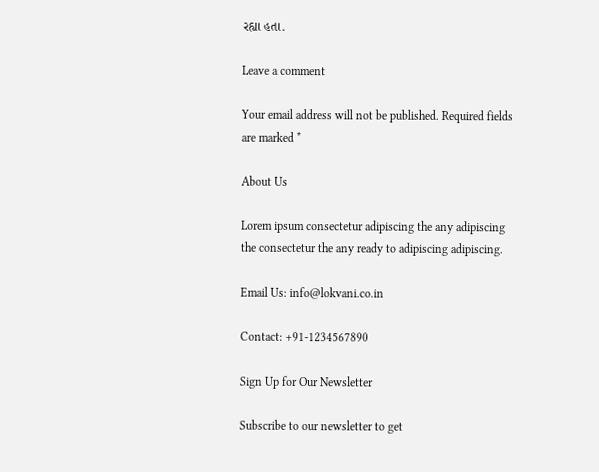રહ્યા હતા.

Leave a comment

Your email address will not be published. Required fields are marked *

About Us

Lorem ipsum consectetur adipiscing the any adipiscing the consectetur the any ready to adipiscing adipiscing.

Email Us: info@lokvani.co.in

Contact: +91-1234567890

Sign Up for Our Newsletter

Subscribe to our newsletter to get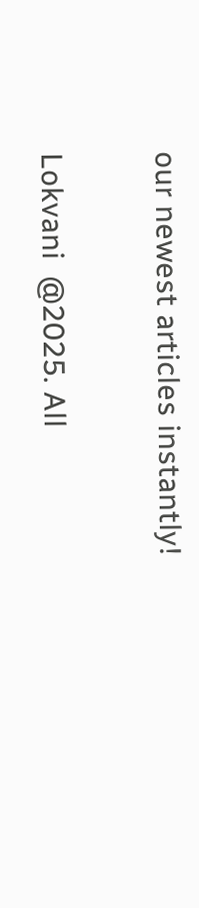our newest articles instantly!

Lokvani  @2025. All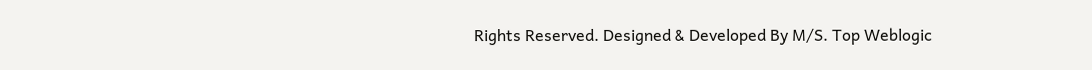Rights Reserved. Designed & Developed By M/S. Top Weblogic